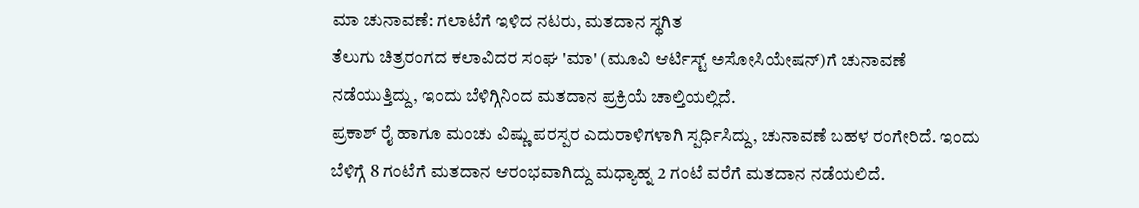ಮಾ ಚುನಾವಣೆ: ಗಲಾಟೆಗೆ ಇಳಿದ ನಟರು, ಮತದಾನ ಸ್ಥಗಿತ
ತೆಲುಗು ಚಿತ್ರರಂಗದ ಕಲಾವಿದರ ಸಂಘ 'ಮಾ' (ಮೂವಿ ಆರ್ಟಿಸ್ಟ್ ಅಸೋಸಿಯೇಷನ್)ಗೆ ಚುನಾವಣೆ ನಡೆಯುತ್ತಿದ್ದು, ಇಂದು ಬೆಳಿಗ್ಗಿನಿಂದ ಮತದಾನ ಪ್ರಕ್ರಿಯೆ ಚಾಲ್ತಿಯಲ್ಲಿದೆ.
ಪ್ರಕಾಶ್ ರೈ ಹಾಗೂ ಮಂಚು ವಿಷ್ಣು ಪರಸ್ಪರ ಎದುರಾಳಿಗಳಾಗಿ ಸ್ಪರ್ಧಿಸಿದ್ದು, ಚುನಾವಣೆ ಬಹಳ ರಂಗೇರಿದೆ. ಇಂದು ಬೆಳಿಗ್ಗೆ 8 ಗಂಟೆಗೆ ಮತದಾನ ಆರಂಭವಾಗಿದ್ದು ಮಧ್ಯಾಹ್ನ 2 ಗಂಟೆ ವರೆಗೆ ಮತದಾನ ನಡೆಯಲಿದೆ.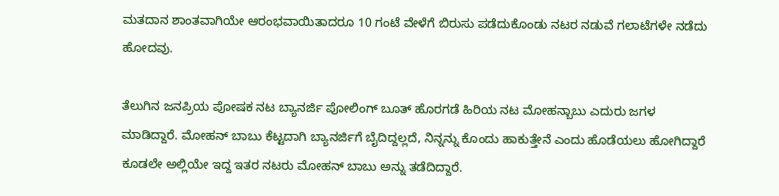ಮತದಾನ ಶಾಂತವಾಗಿಯೇ ಆರಂಭವಾಯಿತಾದರೂ 10 ಗಂಟೆ ವೇಳೆಗೆ ಬಿರುಸು ಪಡೆದುಕೊಂಡು ನಟರ ನಡುವೆ ಗಲಾಟೆಗಳೇ ನಡೆದು ಹೋದವು.

ತೆಲುಗಿನ ಜನಪ್ರಿಯ ಪೋಷಕ ನಟ ಬ್ಯಾನರ್ಜಿ ಪೋಲಿಂಗ್ ಬೂತ್ ಹೊರಗಡೆ ಹಿರಿಯ ನಟ ಮೋಹನ್ಬಾಬು ಎದುರು ಜಗಳ ಮಾಡಿದ್ದಾರೆ. ಮೋಹನ್ ಬಾಬು ಕೆಟ್ಟದಾಗಿ ಬ್ಯಾನರ್ಜಿಗೆ ಬೈದಿದ್ದಲ್ಲದೆ, ನಿನ್ನನ್ನು ಕೊಂದು ಹಾಕುತ್ತೇನೆ ಎಂದು ಹೊಡೆಯಲು ಹೋಗಿದ್ದಾರೆ ಕೂಡಲೇ ಅಲ್ಲಿಯೇ ಇದ್ದ ಇತರ ನಟರು ಮೋಹನ್ ಬಾಬು ಅನ್ನು ತಡೆದಿದ್ದಾರೆ.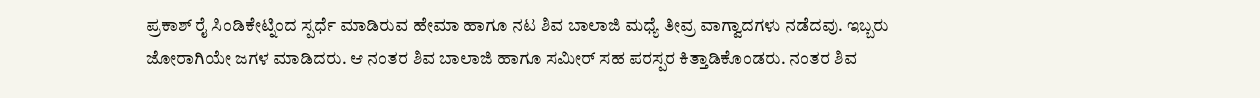ಪ್ರಕಾಶ್ ರೈ ಸಿಂಡಿಕೇಟ್ನಿಂದ ಸ್ಪರ್ಧೆ ಮಾಡಿರುವ ಹೇಮಾ ಹಾಗೂ ನಟ ಶಿವ ಬಾಲಾಜಿ ಮಧ್ಯೆ ತೀವ್ರ ವಾಗ್ವಾದಗಳು ನಡೆದವು. ಇಬ್ಬರು ಜೋರಾಗಿಯೇ ಜಗಳ ಮಾಡಿದರು. ಆ ನಂತರ ಶಿವ ಬಾಲಾಜಿ ಹಾಗೂ ಸಮೀರ್ ಸಹ ಪರಸ್ಪರ ಕಿತ್ತಾಡಿಕೊಂಡರು. ನಂತರ ಶಿವ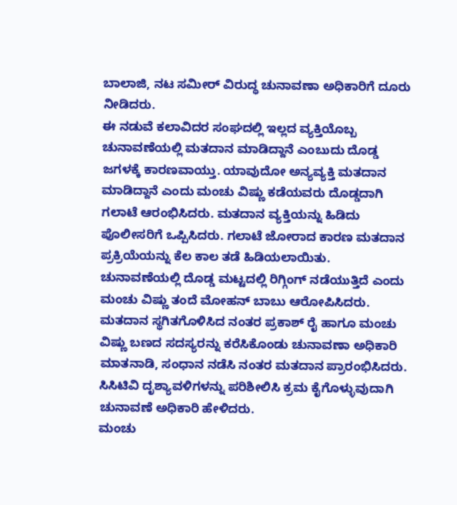ಬಾಲಾಜಿ, ನಟ ಸಮೀರ್ ವಿರುದ್ಧ ಚುನಾವಣಾ ಅಧಿಕಾರಿಗೆ ದೂರು ನೀಡಿದರು.
ಈ ನಡುವೆ ಕಲಾವಿದರ ಸಂಘದಲ್ಲಿ ಇಲ್ಲದ ವ್ಯಕ್ತಿಯೊಬ್ಬ ಚುನಾವಣೆಯಲ್ಲಿ ಮತದಾನ ಮಾಡಿದ್ದಾನೆ ಎಂಬುದು ದೊಡ್ಡ ಜಗಳಕ್ಕೆ ಕಾರಣವಾಯ್ತು. ಯಾವುದೋ ಅನ್ಯವ್ಯಕ್ತಿ ಮತದಾನ ಮಾಡಿದ್ದಾನೆ ಎಂದು ಮಂಚು ವಿಷ್ಣು ಕಡೆಯವರು ದೊಡ್ಡದಾಗಿ ಗಲಾಟೆ ಆರಂಭಿಸಿದರು. ಮತದಾನ ವ್ಯಕ್ತಿಯನ್ನು ಹಿಡಿದು ಪೊಲೀಸರಿಗೆ ಒಪ್ಪಿಸಿದರು. ಗಲಾಟೆ ಜೋರಾದ ಕಾರಣ ಮತದಾನ ಪ್ರಕ್ರಿಯೆಯನ್ನು ಕೆಲ ಕಾಲ ತಡೆ ಹಿಡಿಯಲಾಯಿತು. ಚುನಾವಣೆಯಲ್ಲಿ ದೊಡ್ಡ ಮಟ್ಟದಲ್ಲಿ ರಿಗ್ಗಿಂಗ್ ನಡೆಯುತ್ತಿದೆ ಎಂದು ಮಂಚು ವಿಷ್ಣು ತಂದೆ ಮೋಹನ್ ಬಾಬು ಆರೋಪಿಸಿದರು. ಮತದಾನ ಸ್ಥಗಿತಗೊಳಿಸಿದ ನಂತರ ಪ್ರಕಾಶ್ ರೈ ಹಾಗೂ ಮಂಚು ವಿಷ್ಣು ಬಣದ ಸದಸ್ಯರನ್ನು ಕರೆಸಿಕೊಂಡು ಚುನಾವಣಾ ಅಧಿಕಾರಿ ಮಾತನಾಡಿ, ಸಂಧಾನ ನಡೆಸಿ ನಂತರ ಮತದಾನ ಪ್ರಾರಂಭಿಸಿದರು. ಸಿಸಿಟಿವಿ ದೃಶ್ಯಾವಳಿಗಳನ್ನು ಪರಿಶೀಲಿಸಿ ಕ್ರಮ ಕೈಗೊಳ್ಳುವುದಾಗಿ ಚುನಾವಣೆ ಅಧಿಕಾರಿ ಹೇಳಿದರು.
ಮಂಚು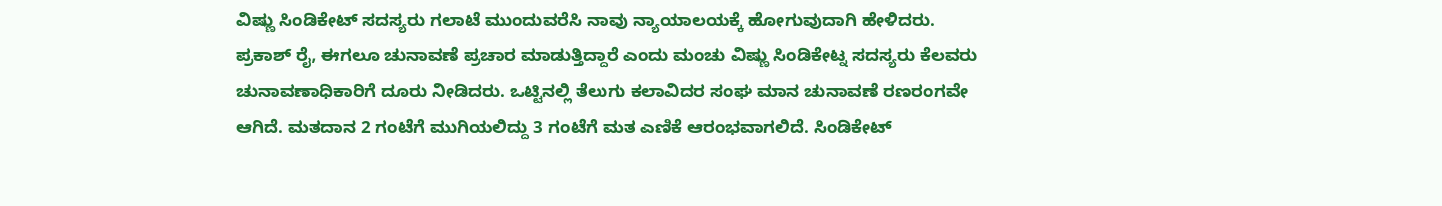ವಿಷ್ಣು ಸಿಂಡಿಕೇಟ್ ಸದಸ್ಯರು ಗಲಾಟೆ ಮುಂದುವರೆಸಿ ನಾವು ನ್ಯಾಯಾಲಯಕ್ಕೆ ಹೋಗುವುದಾಗಿ ಹೇಳಿದರು. ಪ್ರಕಾಶ್ ರೈ, ಈಗಲೂ ಚುನಾವಣೆ ಪ್ರಚಾರ ಮಾಡುತ್ತಿದ್ದಾರೆ ಎಂದು ಮಂಚು ವಿಷ್ಣು ಸಿಂಡಿಕೇಟ್ನ ಸದಸ್ಯರು ಕೆಲವರು ಚುನಾವಣಾಧಿಕಾರಿಗೆ ದೂರು ನೀಡಿದರು. ಒಟ್ಟಿನಲ್ಲಿ ತೆಲುಗು ಕಲಾವಿದರ ಸಂಘ ಮಾನ ಚುನಾವಣೆ ರಣರಂಗವೇ ಆಗಿದೆ. ಮತದಾನ 2 ಗಂಟೆಗೆ ಮುಗಿಯಲಿದ್ದು 3 ಗಂಟೆಗೆ ಮತ ಎಣಿಕೆ ಆರಂಭವಾಗಲಿದೆ. ಸಿಂಡಿಕೇಟ್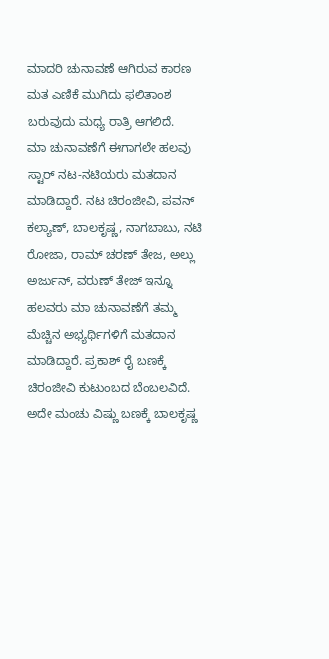ಮಾದರಿ ಚುನಾವಣೆ ಆಗಿರುವ ಕಾರಣ ಮತ ಎಣಿಕೆ ಮುಗಿದು ಫಲಿತಾಂಶ ಬರುವುದು ಮಧ್ಯ ರಾತ್ರಿ ಆಗಲಿದೆ.
ಮಾ ಚುನಾವಣೆಗೆ ಈಗಾಗಲೇ ಹಲವು ಸ್ಟಾರ್ ನಟ-ನಟಿಯರು ಮತದಾನ ಮಾಡಿದ್ದಾರೆ. ನಟ ಚಿರಂಜೀವಿ, ಪವನ್ ಕಲ್ಯಾಣ್, ಬಾಲಕೃಷ್ಣ, ನಾಗಬಾಬು, ನಟಿ ರೋಜಾ, ರಾಮ್ ಚರಣ್ ತೇಜ, ಅಲ್ಲು ಅರ್ಜುನ್, ವರುಣ್ ತೇಜ್ ಇನ್ನೂ ಹಲವರು ಮಾ ಚುನಾವಣೆಗೆ ತಮ್ಮ ಮೆಚ್ಚಿನ ಅಭ್ಯರ್ಥಿಗಳಿಗೆ ಮತದಾನ ಮಾಡಿದ್ದಾರೆ. ಪ್ರಕಾಶ್ ರೈ ಬಣಕ್ಕೆ ಚಿರಂಜೀವಿ ಕುಟುಂಬದ ಬೆಂಬಲವಿದೆ. ಅದೇ ಮಂಚು ವಿಷ್ಣು ಬಣಕ್ಕೆ ಬಾಲಕೃಷ್ಣ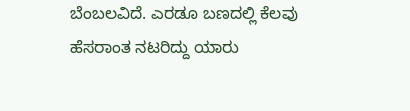ಬೆಂಬಲವಿದೆ. ಎರಡೂ ಬಣದಲ್ಲಿ ಕೆಲವು ಹೆಸರಾಂತ ನಟರಿದ್ದು ಯಾರು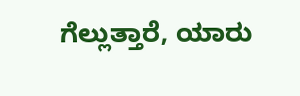ಗೆಲ್ಲುತ್ತಾರೆ, ಯಾರು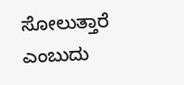ಸೋಲುತ್ತಾರೆ ಎಂಬುದು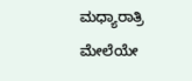ಮಧ್ಯಾರಾತ್ರಿ ಮೇಲೆಯೇ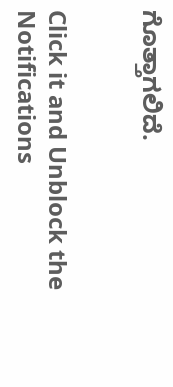ಗೊತ್ತಾಗಲಿದೆ.


Click it and Unblock the Notifications